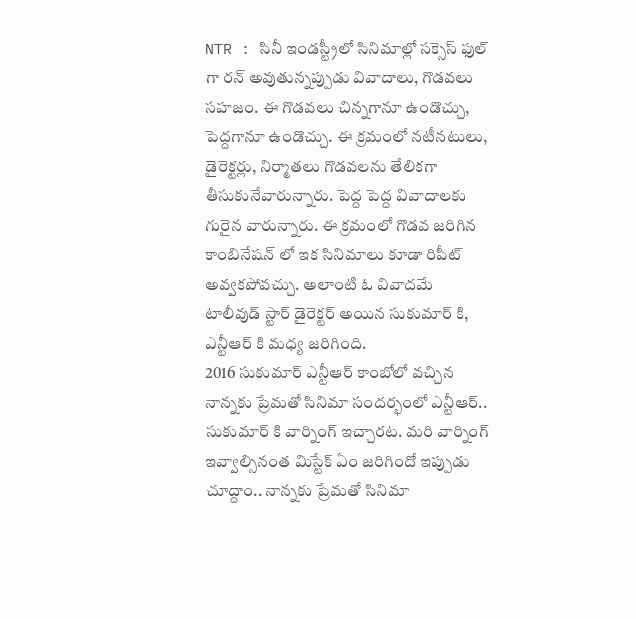NTR : సినీ ఇండస్ట్రీలో సినిమాల్లో సక్సెస్ ఫుల్ గా రన్ అవుతున్నప్పుడు వివాదాలు, గొడవలు సహజం. ఈ గొడవలు చిన్నగానూ ఉండొచ్చు, పెద్దగానూ ఉండొచ్చు. ఈ క్రమంలో నటీనటులు, డైరెక్టర్లు, నిర్మాతలు గొడవలను తేలికగా తీసుకునేవారున్నారు. పెద్ద పెద్ద వివాదాలకు గురైన వారున్నారు. ఈ క్రమంలో గొడవ జరిగిన కాంబినేషన్ లో ఇక సినిమాలు కూడా రిపీట్ అవ్వకపోవచ్చు. అలాంటి ఓ వివాదమే టాలీవుడ్ స్టార్ డైరెక్టర్ అయిన సుకుమార్ కి, ఎన్టీఆర్ కి మధ్య జరిగింది.
2016 సుకుమార్ ఎన్టీఆర్ కాంబోలో వచ్చిన నాన్నకు ప్రేమతో సినిమా సందర్భంలో ఎన్టీఆర్.. సుకుమార్ కి వార్నింగ్ ఇచ్చారట. మరి వార్నింగ్ ఇవ్వాల్సినంత మిస్టేక్ ఏం జరిగిందో ఇప్పుడు చూద్దాం.. నాన్నకు ప్రేమతో సినిమా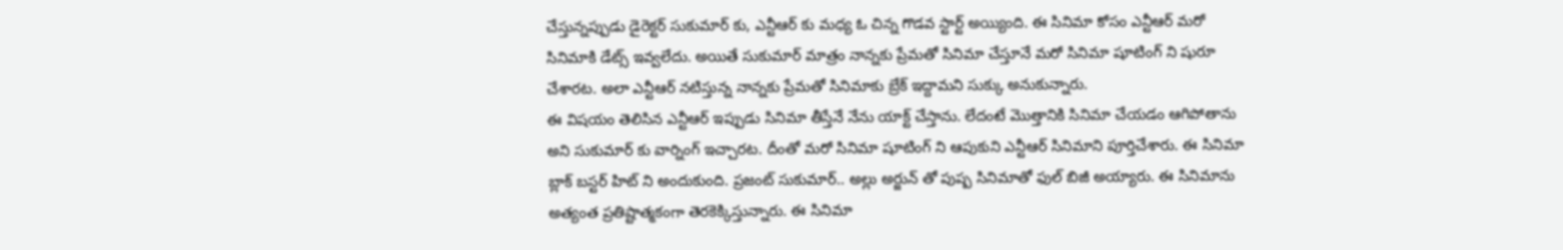చేస్తున్నప్పుడు డైరెక్టర్ సుకుమార్ కు, ఎన్టీఆర్ కు మధ్య ఓ చిన్న గొడవ స్టార్ట్ అయ్యింది. ఈ సినిమా కోసం ఎన్టీఆర్ మరో సినిమాకి డేట్స్ ఇవ్వలేదు. అయితే సుకుమార్ మాత్రం నాన్నకు ప్రేమతో సినిమా చేస్తూనే మరో సినిమా షూటింగ్ ని షురూ చేశారట. అలా ఎన్టీఆర్ నటిస్తున్న నాన్నకు ప్రేమతో సినిమాకు బ్రేక్ ఇద్దామని సుక్కు అనుకున్నారు.
ఈ విషయం తెలిసిన ఎన్టీఆర్ ఇప్పుడు సినిమా తీస్తేనే నేను యాక్ట్ చేస్తాను. లేదంటే మొత్తానికి సినిమా చేయడం ఆగిపోతాను అని సుకుమార్ కు వార్నింగ్ ఇచ్చారట. దీంతో మరో సినిమా షూటింగ్ ని ఆపుకుని ఎన్టీఆర్ సినిమాని పూర్తిచేశారు. ఈ సినిమా బ్లాక్ బస్టర్ హిట్ ని అందుకుంది. ప్రజంట్ సుకుమార్.. అల్లు అర్జున్ తో పుష్ప సినిమాతో ఫుల్ బిజీ అయ్యారు. ఈ సినిమాను అత్యంత ప్రతిష్టాత్మకంగా తెరకెక్కిస్తున్నారు. ఈ సినిమా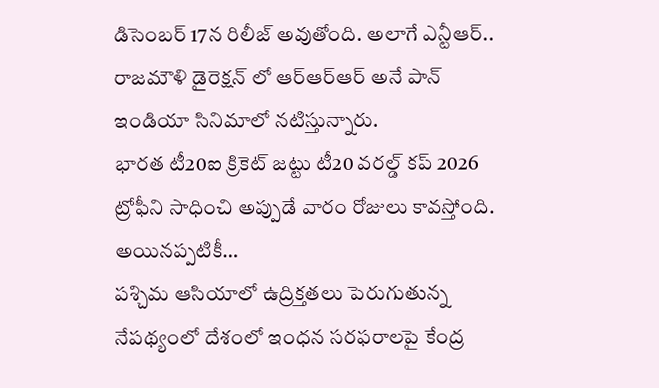డిసెంబర్ 17న రిలీజ్ అవుతోంది. అలాగే ఎన్టీఆర్.. రాజమౌళి డైరెక్షన్ లో ఆర్ఆర్ఆర్ అనే పాన్ ఇండియా సినిమాలో నటిస్తున్నారు.
భారత టీ20ఐ క్రికెట్ జట్టు టీ20 వరల్డ్ కప్ 2026 ట్రోఫీని సాధించి అప్పుడే వారం రోజులు కావస్తోంది. అయినప్పటికీ…
పశ్చిమ ఆసియాలో ఉద్రిక్తతలు పెరుగుతున్న నేపథ్యంలో దేశంలో ఇంధన సరఫరాలపై కేంద్ర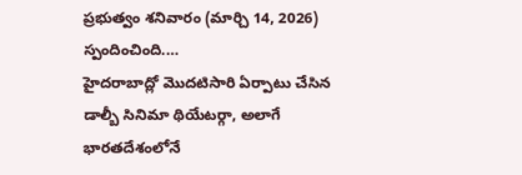ప్రభుత్వం శనివారం (మార్చి 14, 2026) స్పందించింది.…
హైదరాబాద్లో మొదటిసారి ఏర్పాటు చేసిన డాల్బీ సినిమా థియేటర్గా, అలాగే భారతదేశంలోనే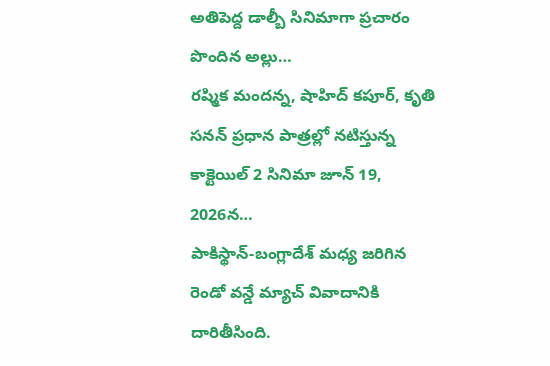అతిపెద్ద డాల్బీ సినిమాగా ప్రచారం పొందిన అల్లు…
రష్మిక మందన్న, షాహిద్ కపూర్, కృతి సనన్ ప్రధాన పాత్రల్లో నటిస్తున్న కాక్టెయిల్ 2 సినిమా జూన్ 19, 2026న…
పాకిస్థాన్-బంగ్లాదేశ్ మధ్య జరిగిన రెండో వన్డే మ్యాచ్ వివాదానికి దారితీసింది.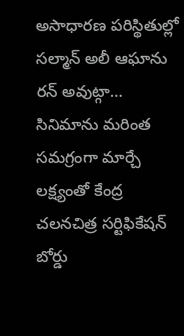అసాధారణ పరిస్థితుల్లో సల్మాన్ అలీ ఆఘాను రన్ అవుట్గా…
సినిమాను మరింత సమగ్రంగా మార్చే లక్ష్యంతో కేంద్ర చలనచిత్ర సర్టిఫికేషన్ బోర్డు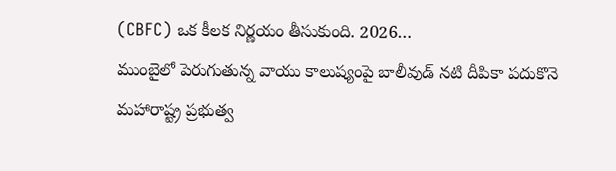(CBFC) ఒక కీలక నిర్ణయం తీసుకుంది. 2026…
ముంబైలో పెరుగుతున్న వాయు కాలుష్యంపై బాలీవుడ్ నటి దీపికా పదుకొనె మహారాష్ట్ర ప్రభుత్వ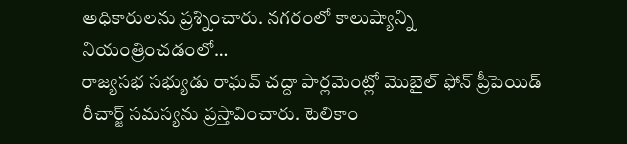అధికారులను ప్రశ్నించారు. నగరంలో కాలుష్యాన్ని నియంత్రించడంలో…
రాజ్యసభ సభ్యుడు రాఘవ్ చద్దా పార్లమెంట్లో మొబైల్ ఫోన్ ప్రీపెయిడ్ రీచార్జ్ సమస్యను ప్రస్తావించారు. టెలికాం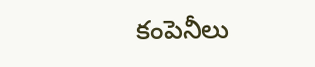కంపెనీలు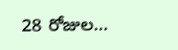28 రోజుల…